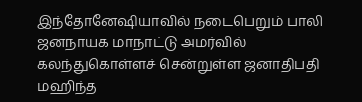இந்தோனேஷியாவில் நடைபெறும் பாலி ஜனநாயக மாநாட்டு அமர்வில் கலந்துகொள்ளச் சென்றுள்ள ஜனாதிபதி மஹிந்த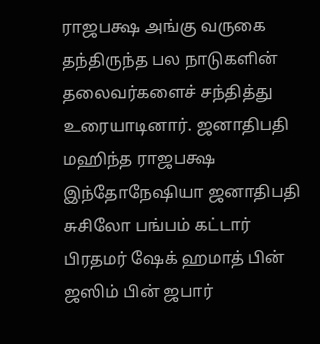ராஜபக்ஷ அங்கு வருகை தந்திருந்த பல நாடுகளின் தலைவர்களைச் சந்தித்து உரையாடினார். ஜனாதிபதி மஹிந்த ராஜபக்ஷ இந்தோநேஷியா ஜனாதிபதி சுசிலோ பங்பம் கட்டார் பிரதமர் ஷேக் ஹமாத் பின் ஜஸிம் பின் ஜபார்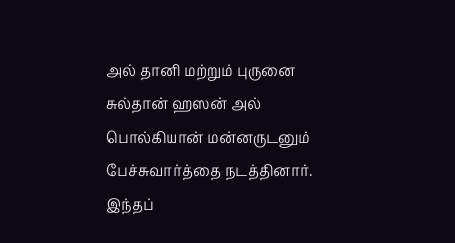அல் தானி மற்றும் புருனை சுல்தான் ஹஸன் அல் பொல்கியான் மன்னருடனும் பேச்சுவார்த்தை நடத்தினார்.
இந்தப்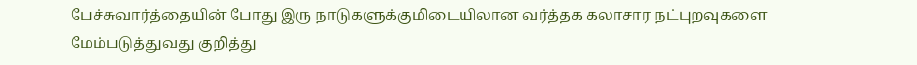பேச்சுவார்த்தையின் போது இரு நாடுகளுக்குமிடையிலான வர்த்தக கலாசார நட்புறவுகளை மேம்படுத்துவது குறித்து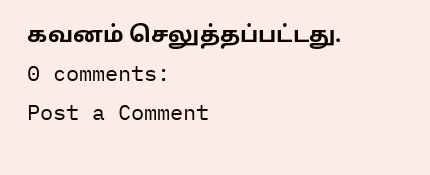கவனம் செலுத்தப்பட்டது.
0 comments:
Post a Comment